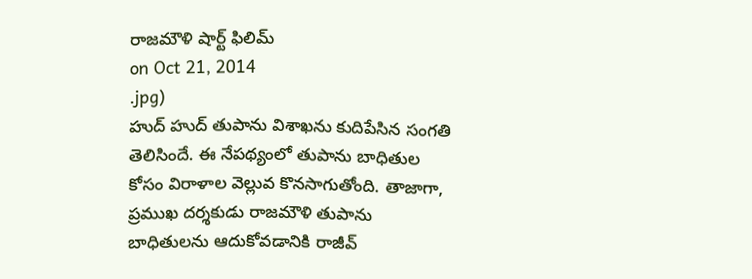రాజమౌళి షార్ట్ ఫిలిమ్
on Oct 21, 2014
.jpg)
హుద్ హుద్ తుపాను విశాఖను కుదిపేసిన సంగతి తెలిసిందే. ఈ నేపథ్యంలో తుపాను బాధితుల కోసం విరాళాల వెల్లువ కొనసాగుతోంది. తాజాగా, ప్రముఖ దర్శకుడు రాజమౌళి తుపాను బాధితులను ఆదుకోవడానికి రాజీవ్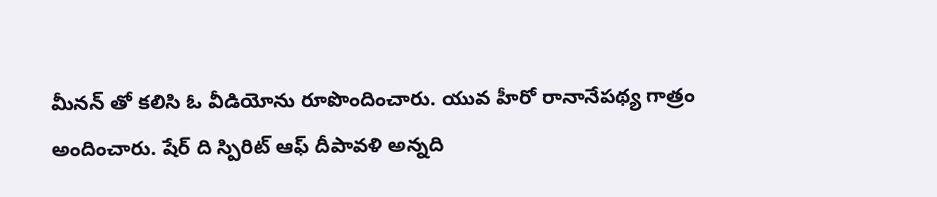మీనన్ తో కలిసి ఓ వీడియోను రూపొందించారు. యువ హీరో రానానేపథ్య గాత్రం అందించారు. షేర్ ది స్పిరిట్ ఆఫ్ దీపావళి అన్నది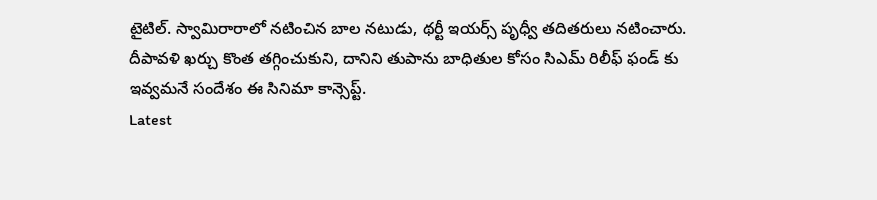టైటిల్. స్వామిరారాలో నటించిన బాల నటుడు, థర్టీ ఇయర్స్ పృధ్వీ తదితరులు నటించారు. దీపావళి ఖర్చు కొంత తగ్గించుకుని, దానిని తుపాను బాధితుల కోసం సిఎమ్ రిలీఫ్ ఫండ్ కు ఇవ్వమనే సందేశం ఈ సినిమా కాన్సెప్ట్.
Latest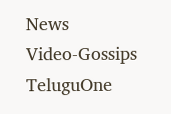News
Video-Gossips
TeluguOne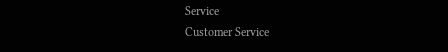Service
Customer Service